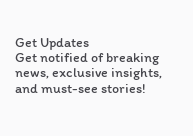Get Updates
Get notified of breaking news, exclusive insights, and must-see stories!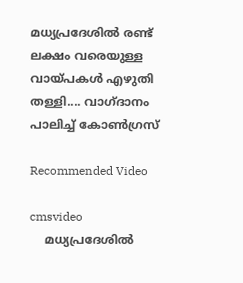മധ്യപ്രദേശില്‍ രണ്ട് ലക്ഷം വരെയുള്ള വായ്പകള്‍ എഴുതി തള്ളി.... വാഗ്ദാനം പാലിച്ച് കോണ്‍ഗ്രസ്

Recommended Video

cmsvideo
    മധ്യപ്രദേശില്‍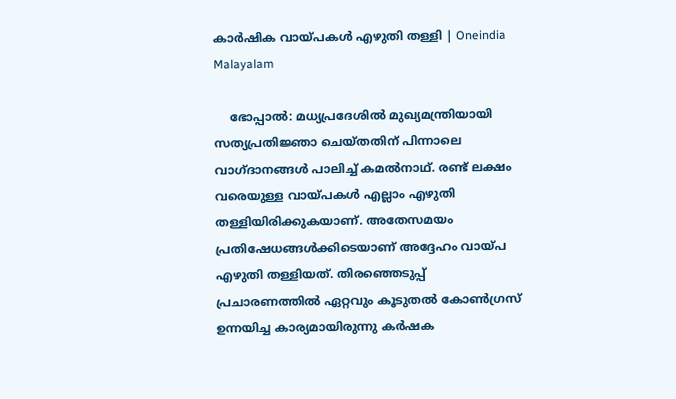കാർഷിക വായ്പകള്‍ എഴുതി തള്ളി | Oneindia Malayalam

    ഭോപ്പാല്‍: മധ്യപ്രദേശില്‍ മുഖ്യമന്ത്രിയായി സത്യപ്രതിജ്ഞാ ചെയ്തതിന് പിന്നാലെ വാഗ്ദാനങ്ങള്‍ പാലിച്ച് കമല്‍നാഥ്. രണ്ട് ലക്ഷം വരെയുള്ള വായ്പകള്‍ എല്ലാം എഴുതി തള്ളിയിരിക്കുകയാണ്. അതേസമയം പ്രതിഷേധങ്ങള്‍ക്കിടെയാണ് അദ്ദേഹം വായ്പ എഴുതി തള്ളിയത്. തിരഞ്ഞെടുപ്പ് പ്രചാരണത്തില്‍ ഏറ്റവും കൂടുതല്‍ കോണ്‍ഗ്രസ് ഉന്നയിച്ച കാര്യമായിരുന്നു കര്‍ഷക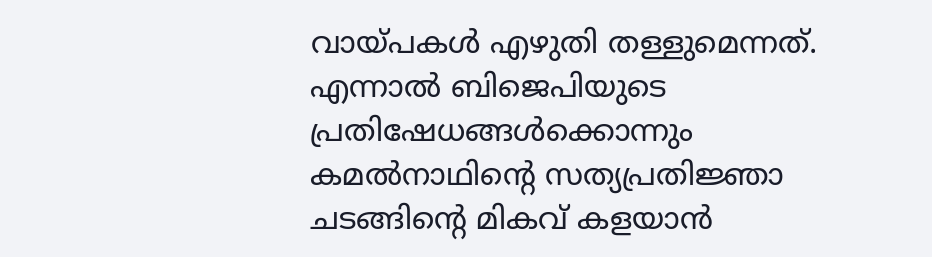വായ്പകള്‍ എഴുതി തള്ളുമെന്നത്. എന്നാല്‍ ബിജെപിയുടെ പ്രതിഷേധങ്ങള്‍ക്കൊന്നും കമല്‍നാഥിന്റെ സത്യപ്രതിജ്ഞാ ചടങ്ങിന്റെ മികവ് കളയാന്‍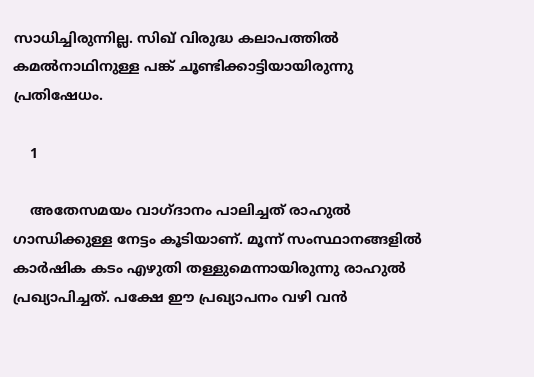സാധിച്ചിരുന്നില്ല. സിഖ് വിരുദ്ധ കലാപത്തില്‍ കമല്‍നാഥിനുള്ള പങ്ക് ചൂണ്ടിക്കാട്ടിയായിരുന്നു പ്രതിഷേധം.

    1

    അതേസമയം വാഗ്ദാനം പാലിച്ചത് രാഹുല്‍ ഗാന്ധിക്കുള്ള നേട്ടം കൂടിയാണ്. മൂന്ന് സംസ്ഥാനങ്ങളില്‍ കാര്‍ഷിക കടം എഴുതി തള്ളുമെന്നായിരുന്നു രാഹുല്‍ പ്രഖ്യാപിച്ചത്. പക്ഷേ ഈ പ്രഖ്യാപനം വഴി വന്‍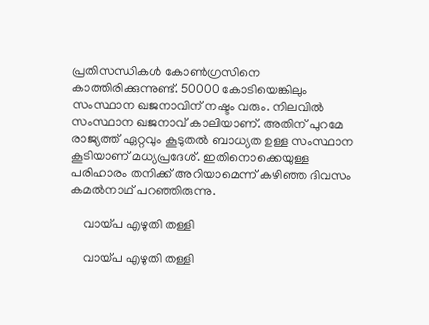പ്രതിസന്ധികള്‍ കോണ്‍ഗ്രസിനെ കാത്തിരിക്കുന്നുണ്ട്. 50000 കോടിയെങ്കിലും സംസ്ഥാന ഖജനാവിന് നഷ്ടം വരും. നിലവില്‍ സംസ്ഥാന ഖജനാവ് കാലിയാണ്. അതിന് പുറമേ രാജ്യത്ത് ഏറ്റവും കൂടുതല്‍ ബാധ്യത ഉള്ള സംസ്ഥാന കൂടിയാണ് മധ്യപ്രദേശ്. ഇതിനൊക്കെയുള്ള പരിഹാരം തനിക്ക് അറിയാമെന്ന് കഴിഞ്ഞ ദിവസം കമല്‍നാഥ് പറഞ്ഞിരുന്നു.

    വായ്പ എഴുതി തള്ളി

    വായ്പ എഴുതി തള്ളി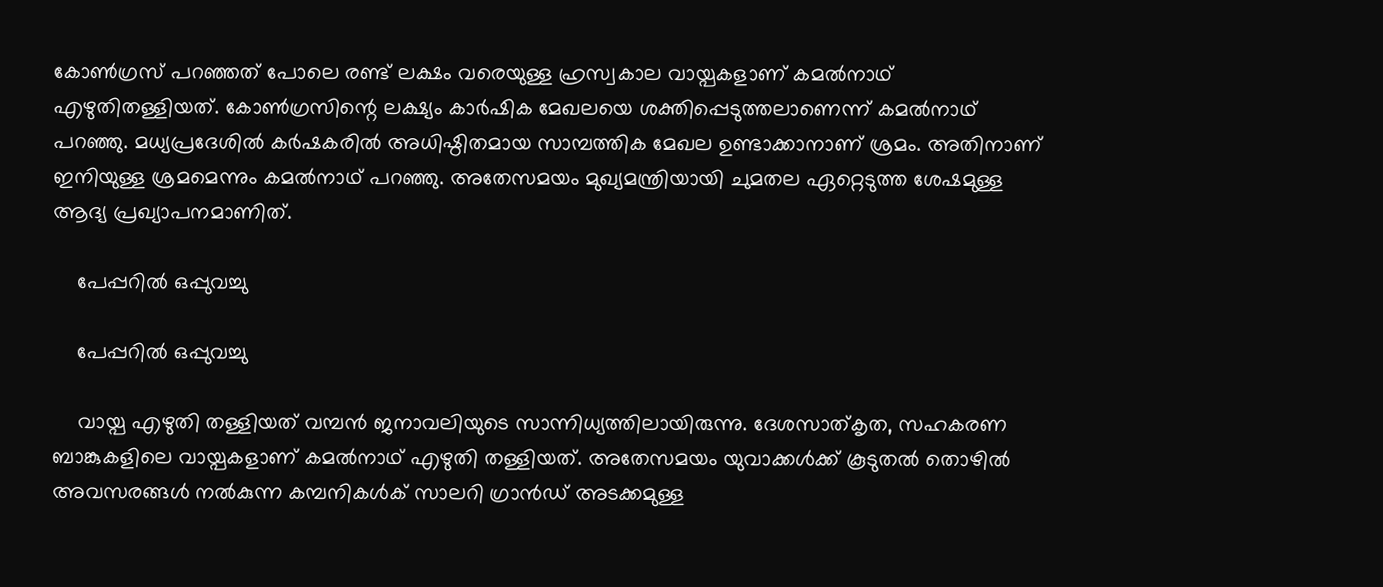കോണ്‍ഗ്രസ് പറഞ്ഞത് പോലെ രണ്ട് ലക്ഷം വരെയുള്ള ഹ്രസ്വകാല വായ്പകളാണ് കമല്‍നാഥ് എഴുതിതള്ളിയത്. കോണ്‍ഗ്രസിന്റെ ലക്ഷ്യം കാര്‍ഷിക മേഖലയെ ശക്തിപ്പെടുത്തലാണെന്ന് കമല്‍നാഥ് പറഞ്ഞു. മധ്യപ്രദേശില്‍ കര്‍ഷകരില്‍ അധിഷ്ഠിതമായ സാമ്പത്തിക മേഖല ഉണ്ടാക്കാനാണ് ശ്രമം. അതിനാണ് ഇനിയുള്ള ശ്രമമെന്നും കമല്‍നാഥ് പറഞ്ഞു. അതേസമയം മുഖ്യമന്ത്രിയായി ചുമതല ഏറ്റെടുത്ത ശേഷമുള്ള ആദ്യ പ്രഖ്യാപനമാണിത്.

    പേപ്പറില്‍ ഒപ്പുവച്ചു

    പേപ്പറില്‍ ഒപ്പുവച്ചു

    വായ്പ എഴുതി തള്ളിയത് വമ്പന്‍ ജനാവലിയുടെ സാന്നിധ്യത്തിലായിരുന്നു. ദേശസാത്കൃത, സഹകരണ ബാങ്കുകളിലെ വായ്പകളാണ് കമല്‍നാഥ് എഴുതി തള്ളിയത്. അതേസമയം യുവാക്കള്‍ക്ക് കൂടുതല്‍ തൊഴില്‍ അവസരങ്ങള്‍ നല്‍കുന്ന കമ്പനികള്‍ക് സാലറി ഗ്രാന്‍ഡ് അടക്കമുള്ള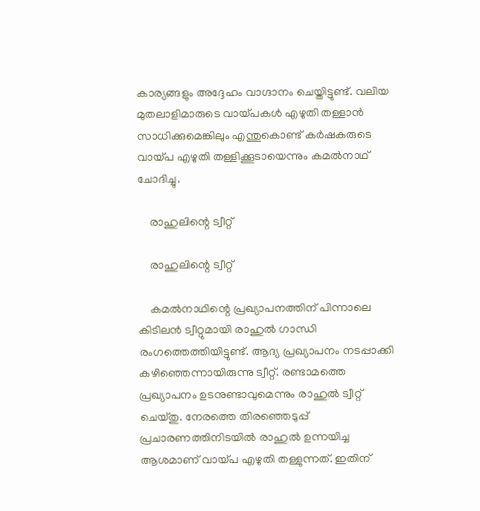കാര്യങ്ങളും അദ്ദേഹം വാഗ്ദാനം ചെയ്തിട്ടുണ്ട്. വലിയ മുതലാളിമാരുടെ വായ്പകള്‍ എഴുതി തള്ളാന്‍ സാധിക്കുമെങ്കിലും എന്തുകൊണ്ട് കര്‍ഷകരുടെ വായ്പ എഴുതി തള്ളിക്കൂടായെന്നും കമല്‍നാഥ് ചോദിച്ചു.

    രാഹുലിന്റെ ട്വീറ്റ്

    രാഹുലിന്റെ ട്വീറ്റ്

    കമല്‍നാഥിന്റെ പ്രഖ്യാപനത്തിന് പിന്നാലെ കിടിലന്‍ ട്വീറ്റുമായി രാഹുല്‍ ഗാന്ധി രംഗത്തെത്തിയിട്ടുണ്ട്. ആദ്യ പ്രഖ്യാപനം നടപ്പാക്കി കഴിഞ്ഞെന്നായിരുന്നു ട്വീറ്റ്. രണ്ടാമത്തെ പ്രഖ്യാപനം ഉടനുണ്ടാവുമെന്നും രാഹുല്‍ ട്വീറ്റ് ചെയ്തു. നേരത്തെ തിരഞ്ഞെടുപ്പ് പ്രചാരണത്തിനിടയില്‍ രാഹുല്‍ ഉന്നയിച്ച ആശമാണ് വായ്പ എഴുതി തള്ളുന്നത്. ഇതിന്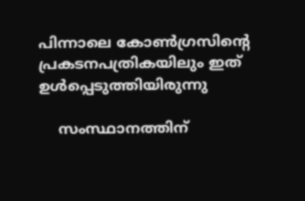പിന്നാലെ കോണ്‍ഗ്രസിന്റെ പ്രകടനപത്രികയിലും ഇത് ഉള്‍പ്പെടുത്തിയിരുന്നു

    സംസ്ഥാനത്തിന്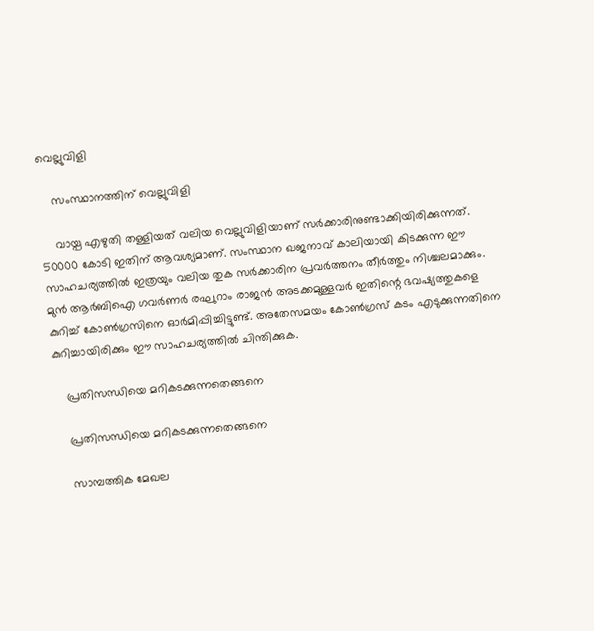വെല്ലുവിളി

    സംസ്ഥാനത്തിന് വെല്ലുവിളി

    വായ്പ എഴുതി തള്ളിയത് വലിയ വെല്ലുവിളിയാണ് സര്‍ക്കാരിനുണ്ടാക്കിയിരിക്കുന്നത്. 50000 കോടി ഇതിന് ആവശ്യമാണ്. സംസ്ഥാന ഖജനാവ് കാലിയായി കിടക്കുന്ന ഈ സാഹചര്യത്തില്‍ ഇത്രയും വലിയ തുക സര്‍ക്കാരിന പ്രവര്‍ത്തനം തീര്‍ത്തും നിശ്ചലമാക്കും. മുന്‍ ആര്‍ബിഐ ഗവര്‍ണര്‍ രഘുറാം രാജന്‍ അടക്കമുള്ളവര്‍ ഇതിന്റെ ഭവഷ്യത്തുകളെ കുറിച്ച് കോണ്‍ഗ്രസിനെ ഓര്‍മിപ്പിച്ചിട്ടുണ്ട്. അതേസമയം കോണ്‍ഗ്രസ് കടം എടുക്കുന്നതിനെ കുറിച്ചായിരിക്കും ഈ സാഹചര്യത്തില്‍ ചിന്തിക്കുക.

    പ്രതിസന്ധിയെ മറികടക്കുന്നതെങ്ങനെ

    പ്രതിസന്ധിയെ മറികടക്കുന്നതെങ്ങനെ

    സാമ്പത്തിക മേഖല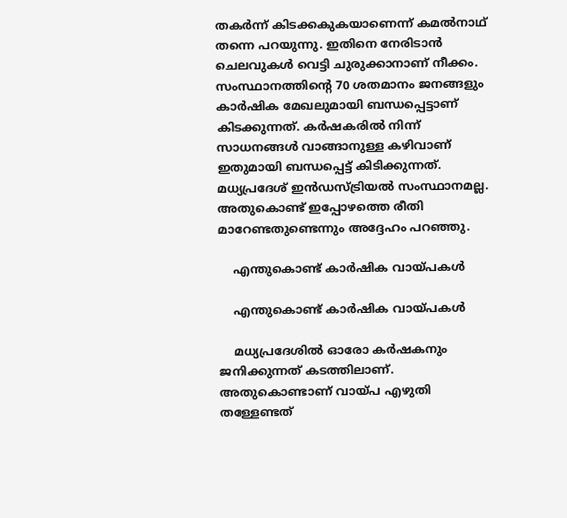തകര്‍ന്ന് കിടക്കകുകയാണെന്ന് കമല്‍നാഥ് തന്നെ പറയുന്നു. ഇതിനെ നേരിടാന്‍ ചെലവുകള്‍ വെട്ടി ചുരുക്കാനാണ് നീക്കം. സംസ്ഥാനത്തിന്റെ 70 ശതമാനം ജനങ്ങളും കാര്‍ഷിക മേഖലുമായി ബന്ധപ്പെട്ടാണ് കിടക്കുന്നത്. കര്‍ഷകരില്‍ നിന്ന് സാധനങ്ങള്‍ വാങ്ങാനുള്ള കഴിവാണ് ഇതുമായി ബന്ധപ്പെട്ട് കിടിക്കുന്നത്. മധ്യപ്രദേശ് ഇന്‍ഡസ്ട്രിയല്‍ സംസ്ഥാനമല്ല. അതുകൊണ്ട് ഇപ്പോഴത്തെ രീതി മാറേണ്ടതുണ്ടെന്നും അദ്ദേഹം പറഞ്ഞു.

    എന്തുകൊണ്ട് കാര്‍ഷിക വായ്പകള്‍

    എന്തുകൊണ്ട് കാര്‍ഷിക വായ്പകള്‍

    മധ്യപ്രദേശില്‍ ഓരോ കര്‍ഷകനും ജനിക്കുന്നത് കടത്തിലാണ്. അതുകൊണ്ടാണ് വായ്പ എഴുതി തള്ളേണ്ടത്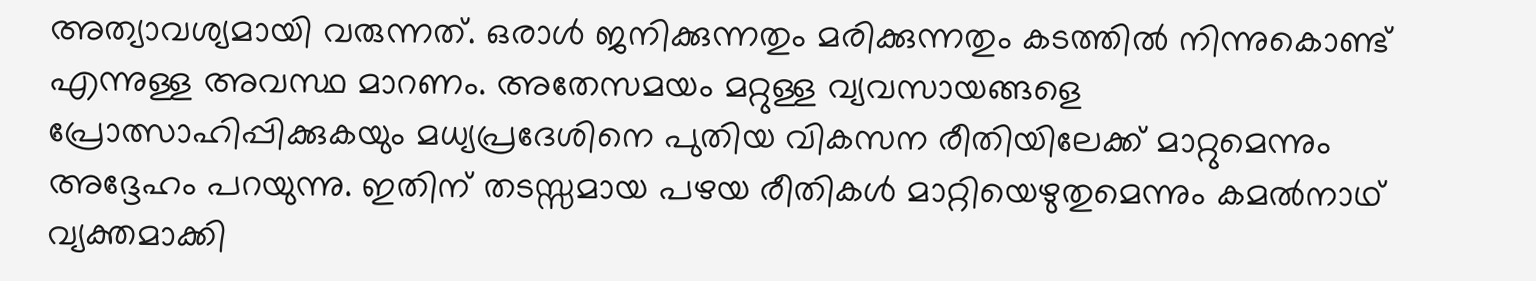അത്യാവശ്യമായി വരുന്നത്. ഒരാള്‍ ജനിക്കുന്നതും മരിക്കുന്നതും കടത്തില്‍ നിന്നുകൊണ്ട് എന്നുള്ള അവസ്ഥ മാറണം. അതേസമയം മറ്റുള്ള വ്യവസായങ്ങളെ പ്രോത്സാഹിപ്പിക്കുകയും മധ്യപ്രദേശിനെ പുതിയ വികസന രീതിയിലേക്ക് മാറ്റുമെന്നും അദ്ദേഹം പറയുന്നു. ഇതിന് തടസ്സമായ പഴയ രീതികള്‍ മാറ്റിയെഴുതുമെന്നും കമല്‍നാഥ് വ്യക്തമാക്കി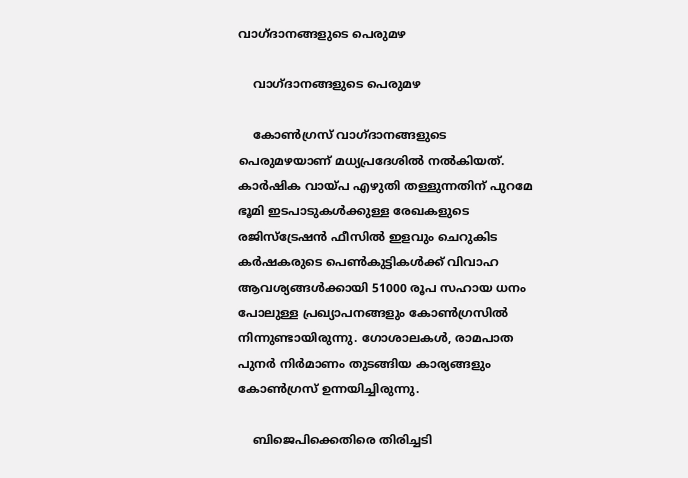വാഗ്ദാനങ്ങളുടെ പെരുമഴ

    വാഗ്ദാനങ്ങളുടെ പെരുമഴ

    കോണ്‍ഗ്രസ് വാഗ്ദാനങ്ങളുടെ പെരുമഴയാണ് മധ്യപ്രദേശില്‍ നല്‍കിയത്. കാര്‍ഷിക വായ്പ എഴുതി തള്ളുന്നതിന് പുറമേ ഭൂമി ഇടപാടുകള്‍ക്കുള്ള രേഖകളുടെ രജിസ്‌ട്രേഷന്‍ ഫീസില്‍ ഇളവും ചെറുകിട കര്‍ഷകരുടെ പെണ്‍കുട്ടികള്‍ക്ക് വിവാഹ ആവശ്യങ്ങള്‍ക്കായി 51000 രൂപ സഹായ ധനം പോലുള്ള പ്രഖ്യാപനങ്ങളും കോണ്‍ഗ്രസില്‍ നിന്നുണ്ടായിരുന്നു. ഗോശാലകള്‍, രാമപാത പുനര്‍ നിര്‍മാണം തുടങ്ങിയ കാര്യങ്ങളും കോണ്‍ഗ്രസ് ഉന്നയിച്ചിരുന്നു.

    ബിജെപിക്കെതിരെ തിരിച്ചടി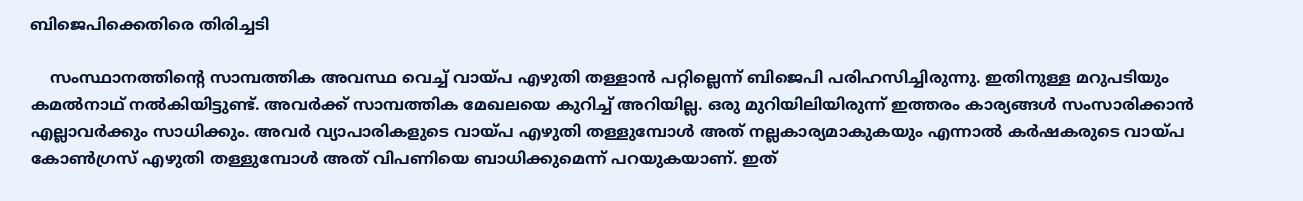ബിജെപിക്കെതിരെ തിരിച്ചടി

    സംസ്ഥാനത്തിന്റെ സാമ്പത്തിക അവസ്ഥ വെച്ച് വായ്പ എഴുതി തള്ളാന്‍ പറ്റില്ലെന്ന് ബിജെപി പരിഹസിച്ചിരുന്നു. ഇതിനുള്ള മറുപടിയും കമല്‍നാഥ് നല്‍കിയിട്ടുണ്ട്. അവര്‍ക്ക് സാമ്പത്തിക മേഖലയെ കുറിച്ച് അറിയില്ല. ഒരു മുറിയിലിയിരുന്ന് ഇത്തരം കാര്യങ്ങള്‍ സംസാരിക്കാന്‍ എല്ലാവര്‍ക്കും സാധിക്കും. അവര്‍ വ്യാപാരികളുടെ വായ്പ എഴുതി തള്ളുമ്പോള്‍ അത് നല്ലകാര്യമാകുകയും എന്നാല്‍ കര്‍ഷകരുടെ വായ്പ കോണ്‍ഗ്രസ് എഴുതി തള്ളുമ്പോള്‍ അത് വിപണിയെ ബാധിക്കുമെന്ന് പറയുകയാണ്. ഇത്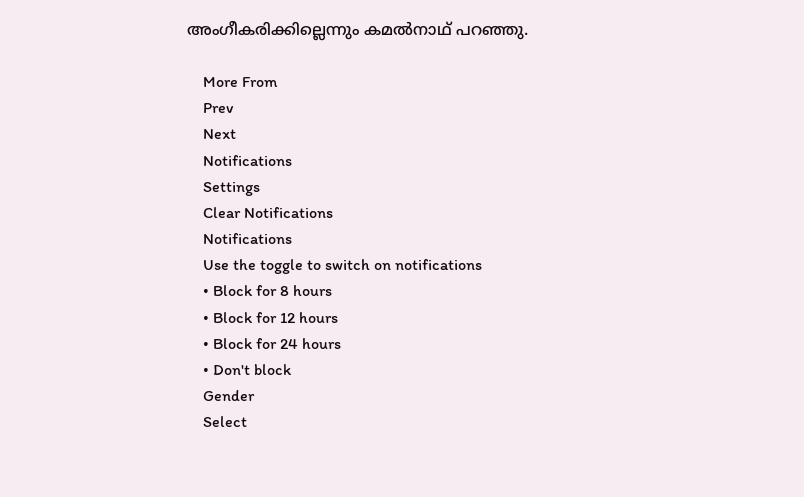അംഗീകരിക്കില്ലെന്നും കമല്‍നാഥ് പറഞ്ഞു.

    More From
    Prev
    Next
    Notifications
    Settings
    Clear Notifications
    Notifications
    Use the toggle to switch on notifications
    • Block for 8 hours
    • Block for 12 hours
    • Block for 24 hours
    • Don't block
    Gender
    Select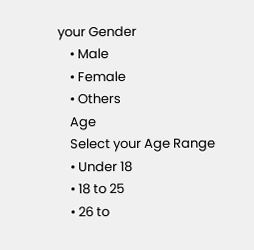your Gender
    • Male
    • Female
    • Others
    Age
    Select your Age Range
    • Under 18
    • 18 to 25
    • 26 to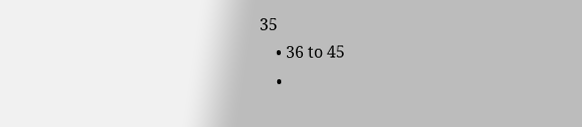35
    • 36 to 45
    •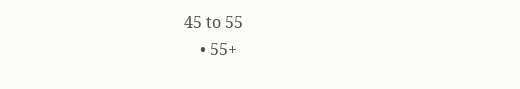45 to 55
    • 55+